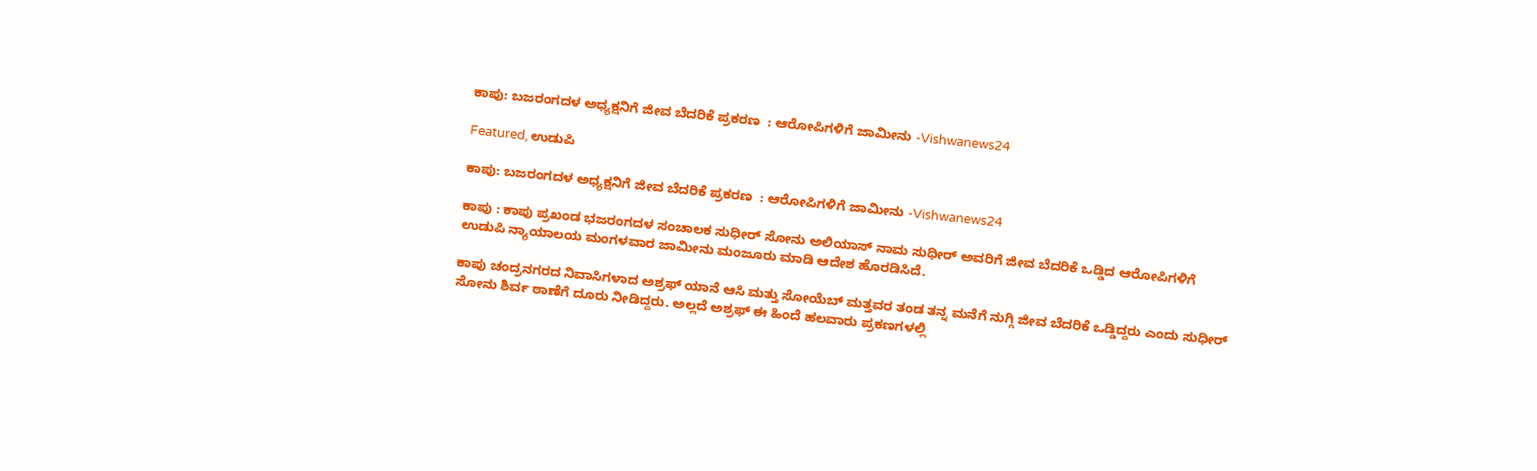ಕಾಪು: ಬಜರಂಗದಳ ಅಧ್ಯಕ್ಷನಿಗೆ ಜೀವ ಬೆದರಿಕೆ ಪ್ರಕರಣ  : ಆರೋಪಿಗಳಿಗೆ ಜಾಮೀನು -Vishwanews24

Featured, ಉಡುಪಿ

ಕಾಪು: ಬಜರಂಗದಳ ಅಧ್ಯಕ್ಷನಿಗೆ ಜೀವ ಬೆದರಿಕೆ ಪ್ರಕರಣ  : ಆರೋಪಿಗಳಿಗೆ ಜಾಮೀನು -Vishwanews24

ಕಾಪು : ಕಾಪು ಪ್ರಖಂಡ ಭಜರಂಗದಳ ಸಂಚಾಲಕ ಸುಧೀರ್ ಸೋನು ಅಲಿಯಾಸ್ ನಾಮ ಸುಧೀರ್ ಅವರಿಗೆ ಜೀವ ಬೆದರಿಕೆ ಒಡ್ಡಿದ ಆರೋಪಿಗಳಿಗೆ ಉಡುಪಿ ನ್ಯಾಯಾಲಯ ಮಂಗಳವಾರ ಜಾಮೀನು ಮಂಜೂರು ಮಾಡಿ ಆದೇಶ ಹೊರಡಿಸಿದೆ.

ಕಾಪು ಚಂದ್ರನಗರದ ನಿವಾಸಿಗಳಾದ ಅಶ್ರಫ್ ಯಾನೆ ಆಸಿ ಮತ್ತು ಸೋಯೆಬ್ ಮತ್ತವರ ತಂಡ ತನ್ನ ಮನೆಗೆ ನುಗ್ಗಿ ಜೀವ ಬೆದರಿಕೆ ಒಡ್ಡಿದ್ದರು ಎಂದು ಸುಧೀರ್ ಸೋನು ಶಿರ್ವ ಠಾಣೆಗೆ ದೂರು ನೀಡಿದ್ದರು. ಅಲ್ಲದೆ ಅಶ್ರಫ್ ಈ ಹಿಂದೆ ಹಲವಾರು ಪ್ರಕಣಗಳಲ್ಲಿ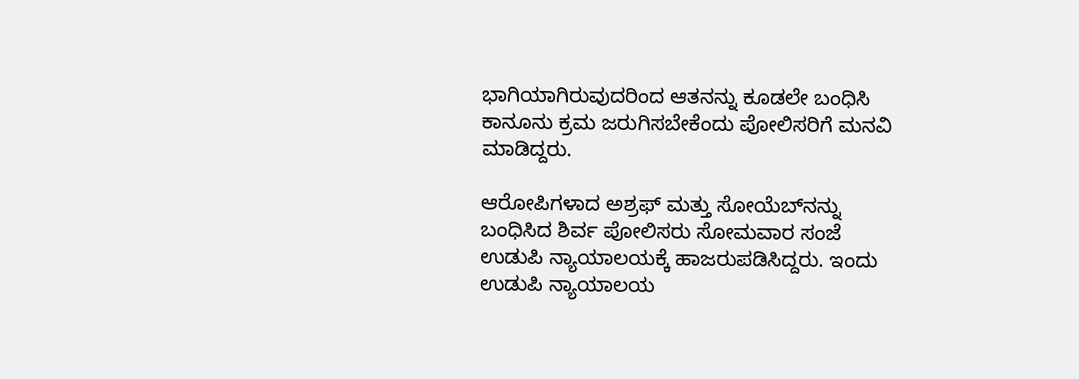ಭಾಗಿಯಾಗಿರುವುದರಿಂದ ಆತನನ್ನು ಕೂಡಲೇ ಬಂಧಿಸಿ ಕಾನೂನು ಕ್ರಮ ಜರುಗಿಸಬೇಕೆಂದು ಪೋಲಿಸರಿಗೆ ಮನವಿ ಮಾಡಿದ್ದರು.

ಆರೋಪಿಗಳಾದ ಅಶ್ರಫ್ ಮತ್ತು ಸೋಯೆಬ್‌ನನ್ನು ಬಂಧಿಸಿದ ಶಿರ್ವ ಪೋಲಿಸರು ಸೋಮವಾರ ಸಂಜೆ ಉಡುಪಿ ನ್ಯಾಯಾಲಯಕ್ಕೆ ಹಾಜರುಪಡಿಸಿದ್ದರು. ಇಂದು ಉಡುಪಿ ನ್ಯಾಯಾಲಯ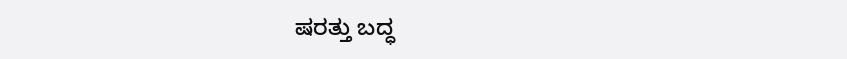ಷರತ್ತು ಬದ್ಧ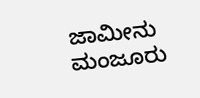ಜಾಮೀನು ಮಂಜೂರು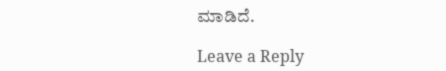ಮಾಡಿದೆ.

Leave a Reply